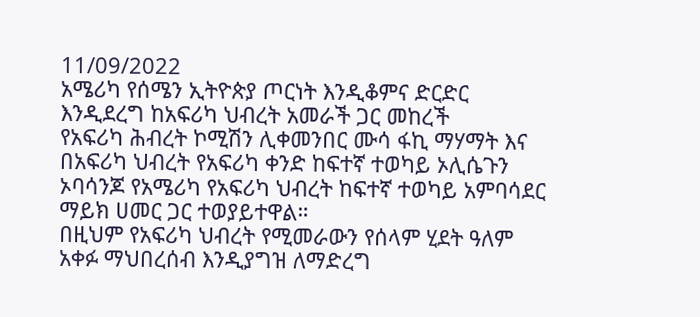11/09/2022
አሜሪካ የሰሜን ኢትዮጵያ ጦርነት እንዲቆምና ድርድር እንዲደረግ ከአፍሪካ ህብረት አመራች ጋር መከረች
የአፍሪካ ሕብረት ኮሚሽን ሊቀመንበር ሙሳ ፋኪ ማሃማት እና በአፍሪካ ህብረት የአፍሪካ ቀንድ ከፍተኛ ተወካይ ኦሊሴጉን ኦባሳንጆ የአሜሪካ የአፍሪካ ህብረት ከፍተኛ ተወካይ አምባሳደር ማይክ ሀመር ጋር ተወያይተዋል።
በዚህም የአፍሪካ ህብረት የሚመራውን የሰላም ሂደት ዓለም አቀፉ ማህበረሰብ እንዲያግዝ ለማድረግ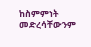ከስምምነት መድረሳቸውንም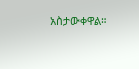አስታውቀዋል።